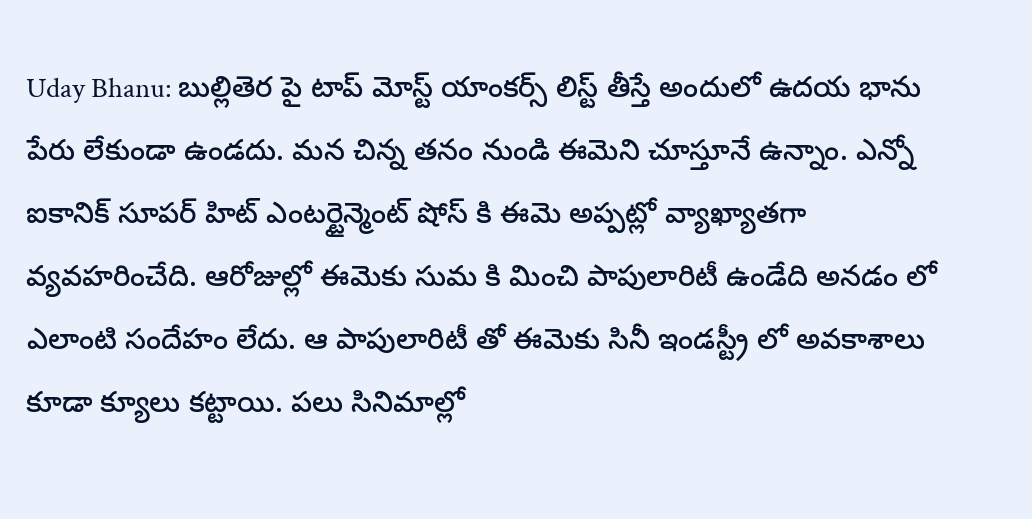Uday Bhanu: బుల్లితెర పై టాప్ మోస్ట్ యాంకర్స్ లిస్ట్ తీస్తే అందులో ఉదయ భాను పేరు లేకుండా ఉండదు. మన చిన్న తనం నుండి ఈమెని చూస్తూనే ఉన్నాం. ఎన్నో ఐకానిక్ సూపర్ హిట్ ఎంటర్టైన్మెంట్ షోస్ కి ఈమె అప్పట్లో వ్యాఖ్యాతగా వ్యవహరించేది. ఆరోజుల్లో ఈమెకు సుమ కి మించి పాపులారిటీ ఉండేది అనడం లో ఎలాంటి సందేహం లేదు. ఆ పాపులారిటీ తో ఈమెకు సినీ ఇండస్ట్రీ లో అవకాశాలు కూడా క్యూలు కట్టాయి. పలు సినిమాల్లో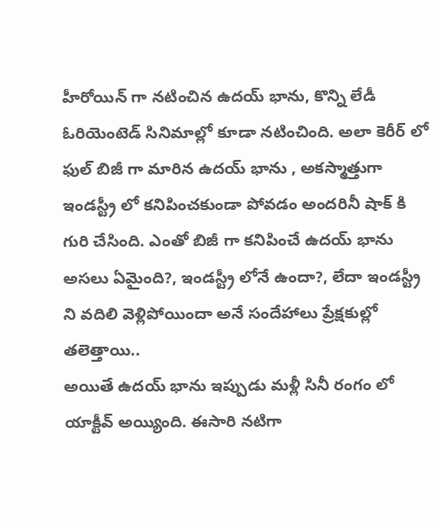హీరోయిన్ గా నటించిన ఉదయ్ భాను, కొన్ని లేడీ ఓరియెంటెడ్ సినిమాల్లో కూడా నటించింది. అలా కెరీర్ లో ఫుల్ బిజీ గా మారిన ఉదయ్ భాను , అకస్మాత్తుగా ఇండస్ట్రీ లో కనిపించకుండా పోవడం అందరినీ షాక్ కి గురి చేసింది. ఎంతో బిజీ గా కనిపించే ఉదయ్ భాను అసలు ఏమైంది?, ఇండస్ట్రీ లోనే ఉందా?, లేదా ఇండస్ట్రీ ని వదిలి వెళ్లిపోయిందా అనే సందేహాలు ప్రేక్షకుల్లో తలెత్తాయి..
అయితే ఉదయ్ భాను ఇప్పుడు మళ్లీ సినీ రంగం లో యాక్టీవ్ అయ్యింది. ఈసారి నటిగా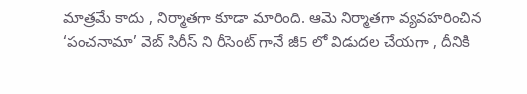మాత్రమే కాదు , నిర్మాతగా కూడా మారింది. ఆమె నిర్మాతగా వ్యవహరించిన ‘పంచనామా’ వెబ్ సిరీస్ ని రీసెంట్ గానే జీ5 లో విడుదల చేయగా , దీనికి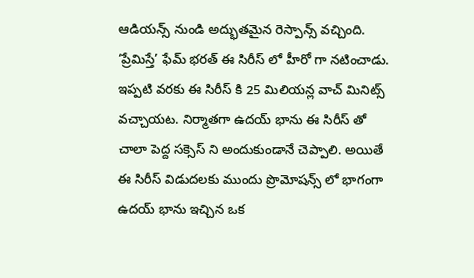ఆడియన్స్ నుండి అద్భుతమైన రెస్పాన్స్ వచ్చింది. ‘ప్రేమిస్తే’ ఫేమ్ భరత్ ఈ సిరీస్ లో హీరో గా నటించాడు. ఇప్పటి వరకు ఈ సిరీస్ కి 25 మిలియన్ల వాచ్ మినిట్స్ వచ్చాయట. నిర్మాతగా ఉదయ్ భాను ఈ సిరీస్ తో చాలా పెద్ద సక్సెస్ ని అందుకుండానే చెప్పాలి. అయితే ఈ సిరీస్ విడుదలకు ముందు ప్రొమోషన్స్ లో భాగంగా ఉదయ్ భాను ఇచ్చిన ఒక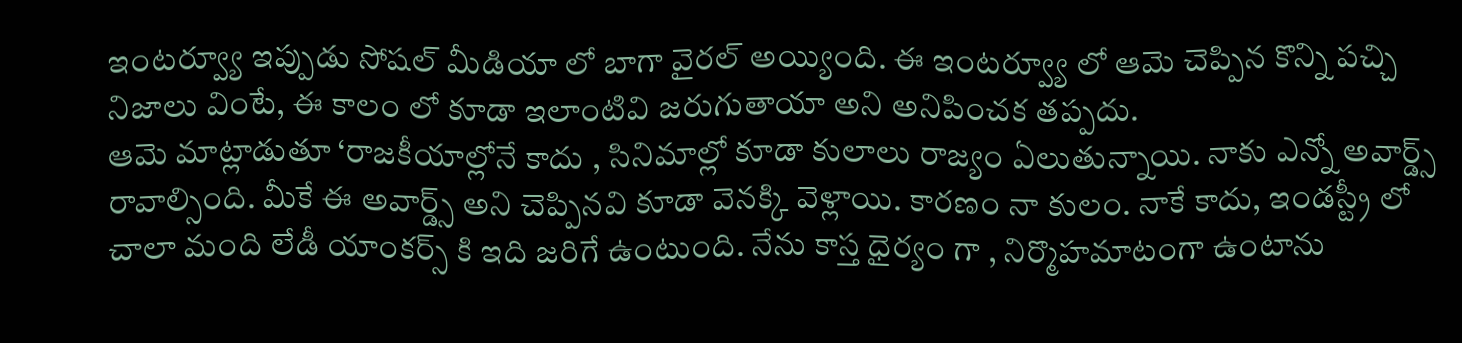ఇంటర్వ్యూ ఇప్పుడు సోషల్ మీడియా లో బాగా వైరల్ అయ్యింది. ఈ ఇంటర్వ్యూ లో ఆమె చెప్పిన కొన్ని పచ్చి నిజాలు వింటే, ఈ కాలం లో కూడా ఇలాంటివి జరుగుతాయా అని అనిపించక తప్పదు.
ఆమె మాట్లాడుతూ ‘రాజకీయాల్లోనే కాదు , సినిమాల్లో కూడా కులాలు రాజ్యం ఏలుతున్నాయి. నాకు ఎన్నో అవార్డ్స్ రావాల్సింది. మీకే ఈ అవార్డ్స్ అని చెప్పినవి కూడా వెనక్కి వెళ్లాయి. కారణం నా కులం. నాకే కాదు, ఇండస్ట్రీ లో చాలా మంది లేడీ యాంకర్స్ కి ఇది జరిగే ఉంటుంది. నేను కాస్త ధైర్యం గా , నిర్మొహమాటంగా ఉంటాను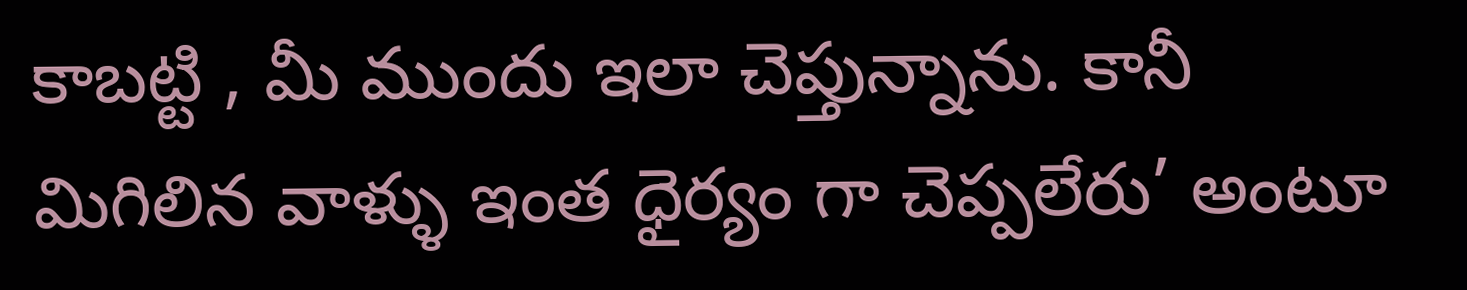కాబట్టి , మీ ముందు ఇలా చెప్తున్నాను. కానీ మిగిలిన వాళ్ళు ఇంత ధైర్యం గా చెప్పలేరు’ అంటూ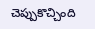చెప్పుకొచ్చింది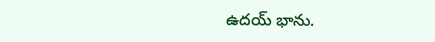ఉదయ్ భాను.